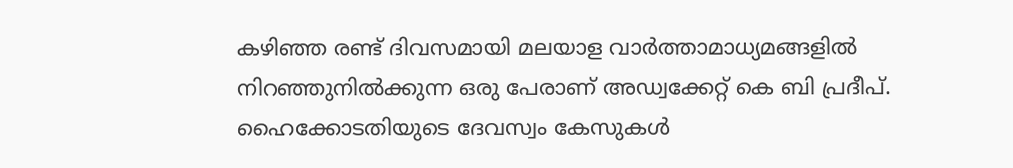കഴിഞ്ഞ രണ്ട് ദിവസമായി മലയാള വാർത്താമാധ്യമങ്ങളിൽ നിറഞ്ഞുനിൽക്കുന്ന ഒരു പേരാണ് അഡ്വക്കേറ്റ് കെ ബി പ്രദീപ്. ഹൈക്കോടതിയുടെ ദേവസ്വം കേസുകൾ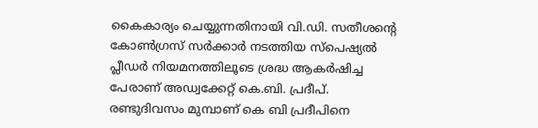കൈകാര്യം ചെയ്യുന്നതിനായി വി.ഡി. സതീശന്റെ കോൺഗ്രസ് സർക്കാർ നടത്തിയ സ്പെഷ്യൽ പ്ലീഡർ നിയമനത്തിലൂടെ ശ്രദ്ധ ആകർഷിച്ച പേരാണ് അഡ്വക്കേറ്റ് കെ.ബി. പ്രദീപ്. രണ്ടുദിവസം മുമ്പാണ് കെ ബി പ്രദീപിനെ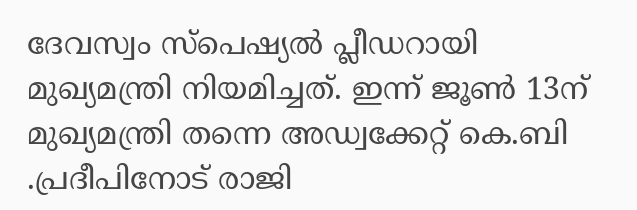ദേവസ്വം സ്പെഷ്യൽ പ്ലീഡറായി മുഖ്യമന്ത്രി നിയമിച്ചത്. ഇന്ന് ജൂൺ 13ന് മുഖ്യമന്ത്രി തന്നെ അഡ്വക്കേറ്റ് കെ.ബി .പ്രദീപിനോട് രാജി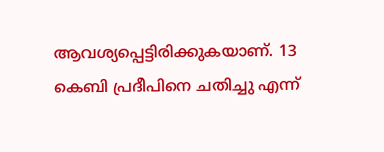ആവശ്യപ്പെട്ടിരിക്കുകയാണ്. 13 കെബി പ്രദീപിനെ ചതിച്ചു എന്ന്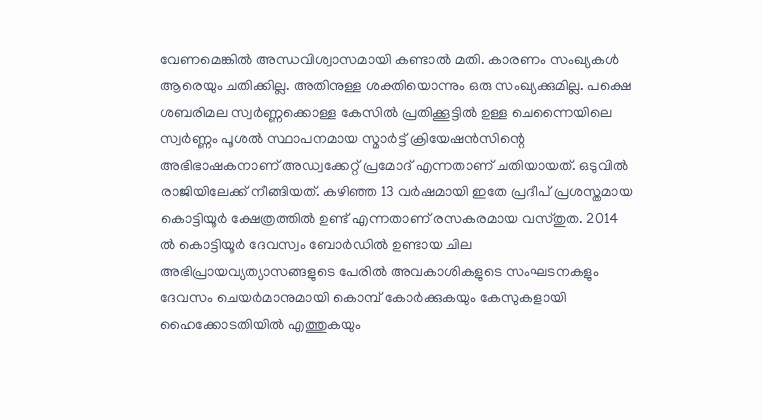വേണമെങ്കിൽ അന്ധവിശ്വാസമായി കണ്ടാൽ മതി. കാരണം സംഖ്യകൾ ആരെയും ചതിക്കില്ല. അതിനുള്ള ശക്തിയൊന്നും ഒരു സംഖ്യക്കുമില്ല. പക്ഷെ ശബരിമല സ്വർണ്ണക്കൊള്ള കേസിൽ പ്രതിക്കൂട്ടിൽ ഉള്ള ചെന്നൈയിലെ സ്വർണ്ണം പൂശൽ സ്ഥാപനമായ സ്മാർട്ട് ക്രിയേഷൻസിന്റെ അഭിഭാഷകനാണ് അഡ്വക്കേറ്റ് പ്രമോദ് എന്നതാണ് ചതിയായത്. ഒടുവിൽ രാജിയിലേക്ക് നീങ്ങിയത്. കഴിഞ്ഞ 13 വർഷമായി ഇതേ പ്രദീപ് പ്രശസ്തമായ കൊട്ടിയൂർ ക്ഷേത്രത്തിൽ ഉണ്ട് എന്നതാണ് രസകരമായ വസ്തുത. 2014 ൽ കൊട്ടിയൂർ ദേവസ്വം ബോർഡിൽ ഉണ്ടായ ചില അഭിപ്രായവ്യത്യാസങ്ങളുടെ പേരിൽ അവകാശികളുടെ സംഘടനകളും ദേവസം ചെയർമാനുമായി കൊമ്പ് കോർക്കുകയും കേസുകളായി ഹൈക്കോടതിയിൽ എത്തുകയും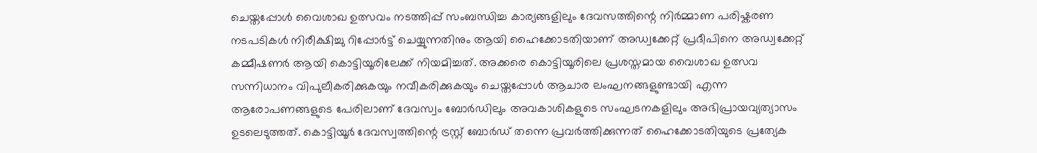ചെയ്തപ്പോൾ വൈശാഖ ഉത്സവം നടത്തിപ്പ് സംബന്ധിച്ച കാര്യങ്ങളിലും ദേവസത്തിന്റെ നിർമ്മാണ പരിഷ്കരണ നടപടികൾ നിരീക്ഷിച്ചു റിപ്പോർട്ട് ചെയ്യുന്നതിനും ആയി ഹൈക്കോടതിയാണ് അഡ്വക്കേറ്റ് പ്രദീപിനെ അഡ്വക്കേറ്റ് കമ്മീഷണർ ആയി കൊട്ടിയൂരിലേക്ക് നിയമിച്ചത്. അക്കരെ കൊട്ടിയൂരിലെ പ്രശസ്തമായ വൈശാഖ ഉത്സവ സന്നിധാനം വിപുലീകരിക്കുകയും നവീകരിക്കുകയും ചെയ്തപ്പോൾ ആചാര ലംഘനങ്ങളുണ്ടായി എന്ന ആരോപണങ്ങളുടെ പേരിലാണ് ദേവസ്വം ബോർഡിലും അവകാശികളുടെ സംഘടനകളിലും അഭിപ്രായവ്യത്യാസം ഉടലെടുത്തത്. കൊട്ടിയൂർ ദേവസ്വത്തിന്റെ ട്രസ്റ്റ് ബോർഡ് തന്നെ പ്രവർത്തിക്കുന്നത് ഹൈക്കോടതിയുടെ പ്രത്യേക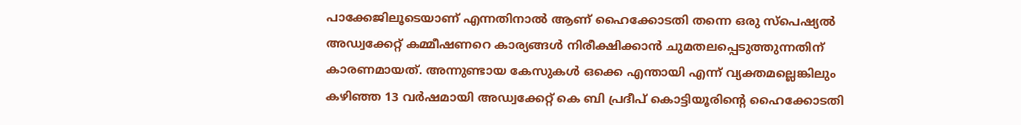പാക്കേജിലൂടെയാണ് എന്നതിനാൽ ആണ് ഹൈക്കോടതി തന്നെ ഒരു സ്പെഷ്യൽ അഡ്വക്കേറ്റ് കമ്മീഷണറെ കാര്യങ്ങൾ നിരീക്ഷിക്കാൻ ചുമതലപ്പെടുത്തുന്നതിന് കാരണമായത്. അന്നുണ്ടായ കേസുകൾ ഒക്കെ എന്തായി എന്ന് വ്യക്തമല്ലെങ്കിലും കഴിഞ്ഞ 13 വർഷമായി അഡ്വക്കേറ്റ് കെ ബി പ്രദീപ് കൊട്ടിയൂരിന്റെ ഹൈക്കോടതി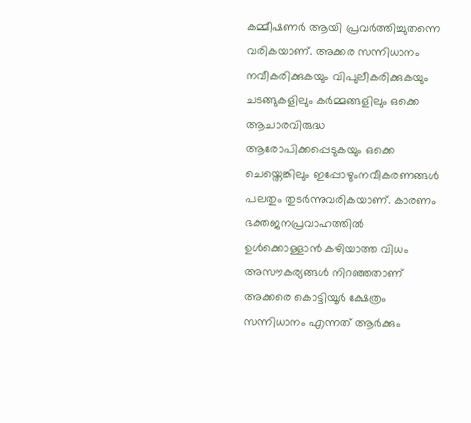കമ്മീഷണർ ആയി പ്രവർത്തിച്ചുതന്നെ വരികയാണ്. അക്കര സന്നിധാനം നവീകരിക്കുകയും വിപുലീകരിക്കുകയും ചടങ്ങുകളിലും കർമ്മങ്ങളിലും ഒക്കെ ആചാരവിരുദ്ധ ആരോപിക്കപ്പെടുകയും ഒക്കെ ചെയ്തെങ്കിലും ഇപ്പോഴുംനവീകരണങ്ങൾ പലതും തുടർന്നുവരികയാണ്. കാരണം ഭക്തജനപ്രവാഹത്തിൽ ഉൾക്കൊള്ളാൻ കഴിയാത്ത വിധം അസൗകര്യങ്ങൾ നിറഞ്ഞതാണ് അക്കരെ കൊട്ടിയൂർ ക്ഷേത്രം സന്നിധാനം എന്നത് ആർക്കും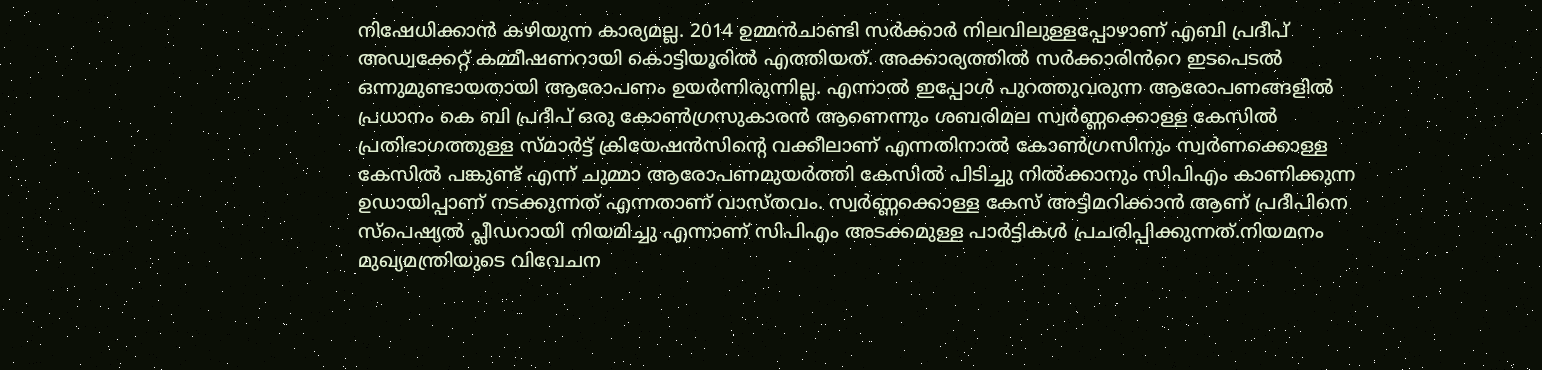നിഷേധിക്കാൻ കഴിയുന്ന കാര്യമല്ല. 2014 ഉമ്മൻചാണ്ടി സർക്കാർ നിലവിലുള്ളപ്പോഴാണ് എബി പ്രദീപ് അഡ്വക്കേറ്റ് കമ്മീഷണറായി കൊട്ടിയൂരിൽ എത്തിയത്. അക്കാര്യത്തിൽ സർക്കാരിൻറെ ഇടപെടൽ ഒന്നുമുണ്ടായതായി ആരോപണം ഉയർന്നിരുന്നില്ല. എന്നാൽ ഇപ്പോൾ പുറത്തുവരുന്ന ആരോപണങ്ങളിൽ പ്രധാനം കെ ബി പ്രദീപ് ഒരു കോൺഗ്രസുകാരൻ ആണെന്നും ശബരിമല സ്വർണ്ണക്കൊള്ള കേസിൽ പ്രതിഭാഗത്തുള്ള സ്മാർട്ട് ക്രിയേഷൻസിന്റെ വക്കീലാണ് എന്നതിനാൽ കോൺഗ്രസിനും സ്വർണക്കൊള്ള കേസിൽ പങ്കുണ്ട് എന്ന് ചുമ്മാ ആരോപണമുയർത്തി കേസിൽ പിടിച്ചു നിൽക്കാനും സിപിഎം കാണിക്കുന്ന ഉഡായിപ്പാണ് നടക്കുന്നത് എന്നതാണ് വാസ്തവം. സ്വർണ്ണക്കൊള്ള കേസ് അട്ടിമറിക്കാൻ ആണ് പ്രദീപിനെ സ്പെഷ്യൽ പ്ലീഡറായി നിയമിച്ചു എന്നാണ് സിപിഎം അടക്കമുള്ള പാർട്ടികൾ പ്രചരിപ്പിക്കുന്നത്.നിയമനം മുഖ്യമന്ത്രിയുടെ വിവേചന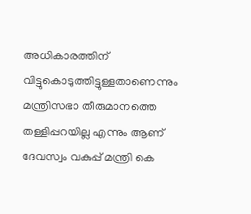അധികാരത്തിന് വിട്ടുകൊടുത്തിട്ടുള്ളതാണെന്നും മന്ത്രിസഭാ തീരുമാനത്തെ തള്ളിപ്പറയില്ല എന്നും ആണ് ദേവസ്വം വകുപ്പ് മന്ത്രി കെ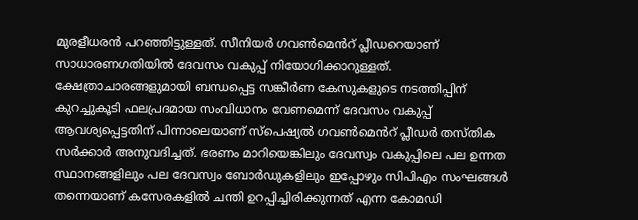മുരളീധരൻ പറഞ്ഞിട്ടുള്ളത്. സീനിയർ ഗവൺമെൻറ് പ്ലീഡറെയാണ് സാധാരണഗതിയിൽ ദേവസം വകുപ്പ് നിയോഗിക്കാറുള്ളത്. ക്ഷേത്രാചാരങ്ങളുമായി ബന്ധപ്പെട്ട സങ്കീർണ കേസുകളുടെ നടത്തിപ്പിന് കുറച്ചുകൂടി ഫലപ്രദമായ സംവിധാനം വേണമെന്ന് ദേവസം വകുപ്പ് ആവശ്യപ്പെട്ടതിന് പിന്നാലെയാണ് സ്പെഷ്യൽ ഗവൺമെൻറ് പ്ലീഡർ തസ്തിക സർക്കാർ അനുവദിച്ചത്. ഭരണം മാറിയെങ്കിലും ദേവസ്വം വകുപ്പിലെ പല ഉന്നത സ്ഥാനങ്ങളിലും പല ദേവസ്വം ബോർഡുകളിലും ഇപ്പോഴും സിപിഎം സംഘങ്ങൾ തന്നെയാണ് കസേരകളിൽ ചന്തി ഉറപ്പിച്ചിരിക്കുന്നത് എന്ന കോമഡി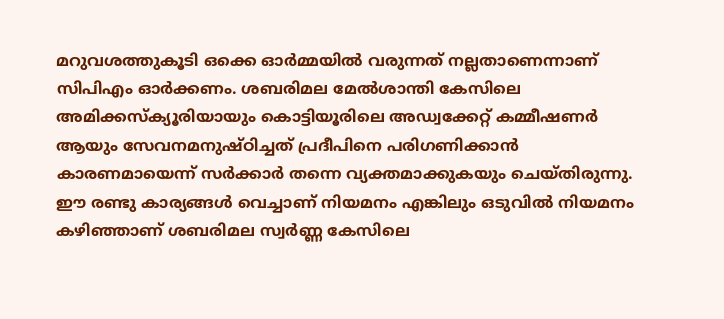മറുവശത്തുകൂടി ഒക്കെ ഓർമ്മയിൽ വരുന്നത് നല്ലതാണെന്നാണ് സിപിഎം ഓർക്കണം. ശബരിമല മേൽശാന്തി കേസിലെ അമിക്കസ്ക്യൂരിയായും കൊട്ടിയൂരിലെ അഡ്വക്കേറ്റ് കമ്മീഷണർ ആയും സേവനമനുഷ്ഠിച്ചത് പ്രദീപിനെ പരിഗണിക്കാൻ കാരണമായെന്ന് സർക്കാർ തന്നെ വ്യക്തമാക്കുകയും ചെയ്തിരുന്നു. ഈ രണ്ടു കാര്യങ്ങൾ വെച്ചാണ് നിയമനം എങ്കിലും ഒടുവിൽ നിയമനം കഴിഞ്ഞാണ് ശബരിമല സ്വർണ്ണ കേസിലെ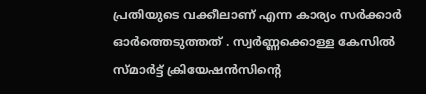പ്രതിയുടെ വക്കീലാണ് എന്ന കാര്യം സർക്കാർ ഓർത്തെടുത്തത് . സ്വർണ്ണക്കൊള്ള കേസിൽ സ്മാർട്ട് ക്രിയേഷൻസിന്റെ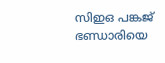സിഇഒ പങ്കജ് ഭണ്ഡാരിയെ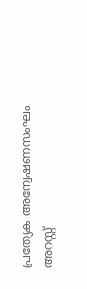പ്രത്യേക അന്വേഷണസംഘം അറസ്റ്റ്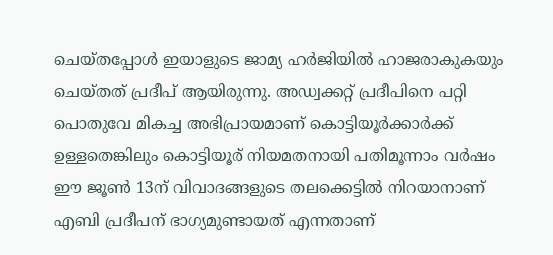ചെയ്തപ്പോൾ ഇയാളുടെ ജാമ്യ ഹർജിയിൽ ഹാജരാകുകയും ചെയ്തത് പ്രദീപ് ആയിരുന്നു. അഡ്വക്കറ്റ് പ്രദീപിനെ പറ്റി പൊതുവേ മികച്ച അഭിപ്രായമാണ് കൊട്ടിയൂർക്കാർക്ക് ഉള്ളതെങ്കിലും കൊട്ടിയൂര് നിയമതനായി പതിമൂന്നാം വർഷം ഈ ജൂൺ 13ന് വിവാദങ്ങളുടെ തലക്കെട്ടിൽ നിറയാനാണ് എബി പ്രദീപന് ഭാഗ്യമുണ്ടായത് എന്നതാണ്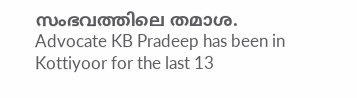സംഭവത്തിലെ തമാശ.
Advocate KB Pradeep has been in Kottiyoor for the last 13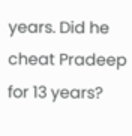years. Did he cheat Pradeep for 13 years?